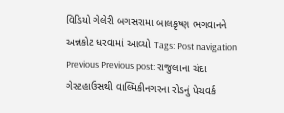વિડિયો ગેલેરી બગસરામા બાલકૃષ્ણ ભગવાનને અન્નકોટ ધરવામાં આવ્યો Tags: Post navigation Previous Previous post: રાજુલાના ચંદા ગેસ્ટહાઉસથી વાલ્મિકીનગરના રોડનું પેચવર્ક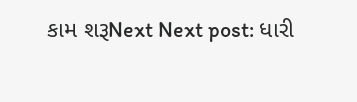કામ શરૂNext Next post: ધારી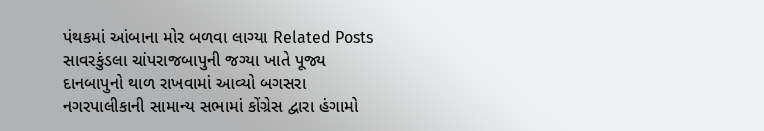પંથકમાં આંબાના મોર બળવા લાગ્યા Related Posts સાવરકુંડલા ચાંપરાજબાપુની જગ્યા ખાતે પૂજ્ય દાનબાપુનો થાળ રાખવામાં આવ્યો બગસરા નગરપાલીકાની સામાન્ય સભામાં કોંગ્રેસ દ્વારા હંગામો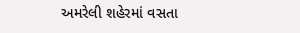અમરેલી શહેરમાં વસતા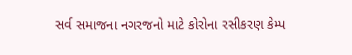સર્વ સમાજના નગરજનો માટે કોરોના રસીકરણ કેમ્પ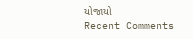યોજાયો
Recent Comments